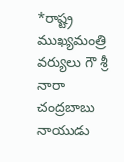*రాష్ట్ర ముఖ్యమంత్రి వర్యులు గౌ శ్రీ నారా చంద్రబాబు నాయుడు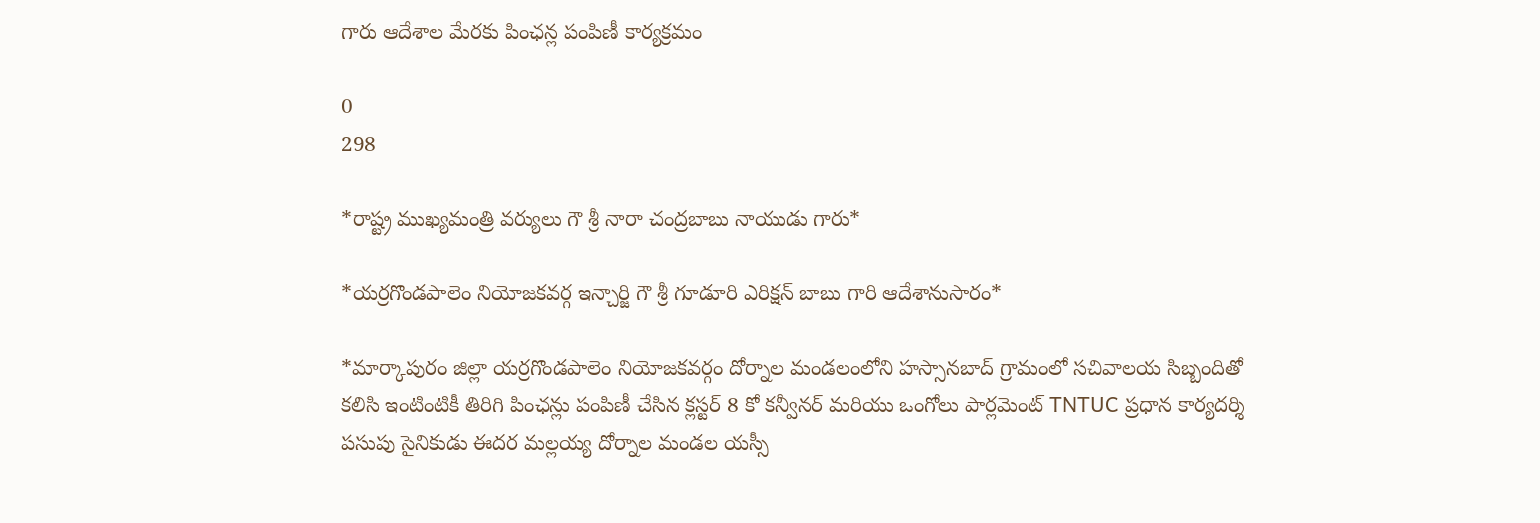గారు ఆదేశాల మేరకు పింఛన్ల పంపిణీ కార్యక్రమం

0
298

*రాష్ట్ర ముఖ్యమంత్రి వర్యులు గౌ శ్రీ నారా చంద్రబాబు నాయుడు గారు*

*యర్రగొండపాలెం నియోజకవర్గ ఇన్చార్జి గౌ శ్రీ గూడూరి ఎరిక్షన్ బాబు గారి ఆదేశానుసారం*

*మార్కాపురం జిల్లా యర్రగొండపాలెం నియోజకవర్గం దోర్నాల మండలంలోని హస్సానబాద్ గ్రామంలో సచివాలయ సిబ్బందితో కలిసి ఇంటింటికీ తిరిగి పింఛన్లు పంపిణీ చేసిన క్లస్టర్ 8 కో కన్వీనర్ మరియు ఒంగోలు పార్లమెంట్ TNTUC ప్రధాన కార్యదర్శి పసుపు సైనికుడు ఈదర మల్లయ్య దోర్నాల మండల యస్సీ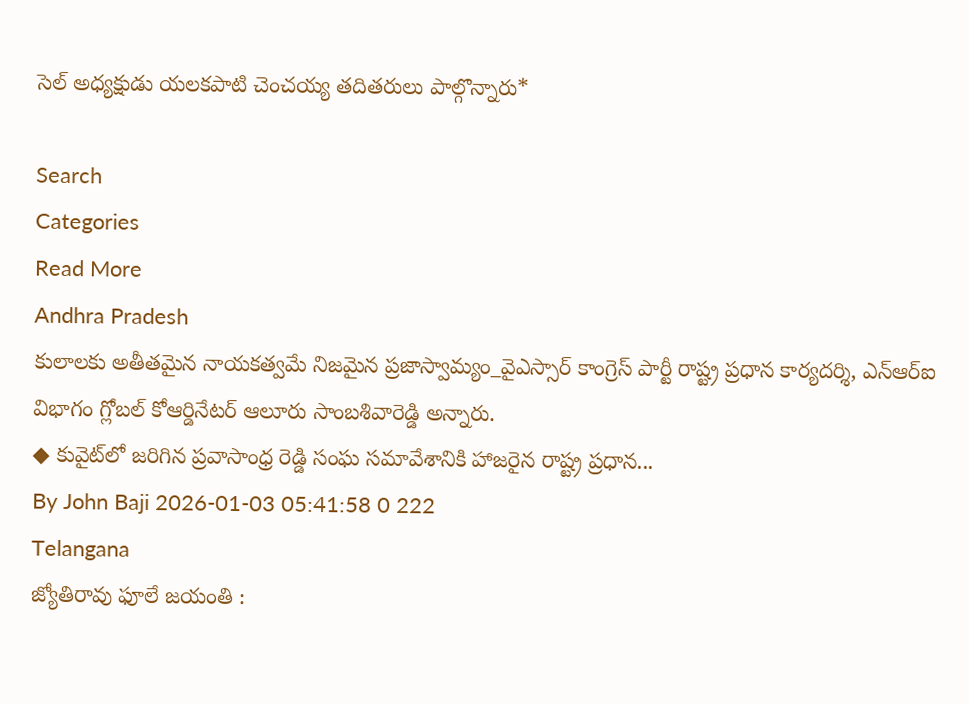సెల్ అధ్యక్షుడు యలకపాటి చెంచయ్య తదితరులు పాల్గొన్నారు*

Search
Categories
Read More
Andhra Pradesh
కులాలకు అతీతమైన నాయకత్వమే నిజమైన ప్రజాస్వామ్యం_వైఎస్సార్ కాంగ్రెస్ పార్టీ రాష్ట్ర ప్రధాన కార్యదర్శి, ఎన్‌ఆర్‌ఐ విభాగం గ్లోబల్ కోఆర్డినేటర్ ఆలూరు సాంబశివారెడ్డి అన్నారు.
◆ కువైట్‌లో జరిగిన ప్రవాసాంధ్ర రెడ్డి సంఘ సమావేశానికి హాజరైన రాష్ట్ర ప్రధాన...
By John Baji 2026-01-03 05:41:58 0 222
Telangana
జ్యోతిరావు ఫూలే జయంతి :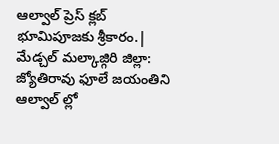ఆల్వాల్ ప్రెస్ క్లబ్ భూమిపూజకు శ్రీకారం.|
మేడ్చల్ మల్కాజ్గిరి జిల్లా: జ్యోతిరావు ఫూలే జయంతిని ఆల్వాల్ ల్లో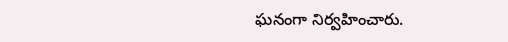ఘనంగా నిర్వహించారు.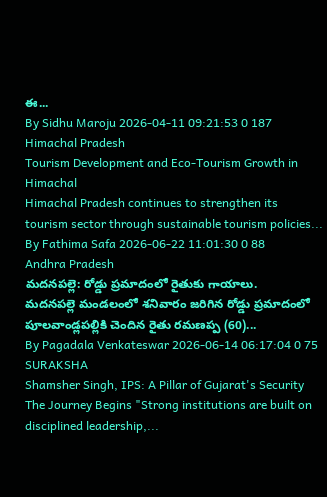ఈ...
By Sidhu Maroju 2026-04-11 09:21:53 0 187
Himachal Pradesh
Tourism Development and Eco-Tourism Growth in Himachal
Himachal Pradesh continues to strengthen its tourism sector through sustainable tourism policies...
By Fathima Safa 2026-06-22 11:01:30 0 88
Andhra Pradesh
మదనపల్లె: రోడ్డు ప్రమాదంలో రైతుకు గాయాలు.
మదనపల్లె మండలంలో శనివారం జరిగిన రోడ్డు ప్రమాదంలో పూలవాండ్లపల్లికి చెందిన రైతు రమణప్ప (60)...
By Pagadala Venkateswar 2026-06-14 06:17:04 0 75
SURAKSHA
Shamsher Singh, IPS: A Pillar of Gujarat's Security
The Journey Begins "Strong institutions are built on disciplined leadership,...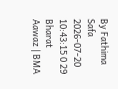By Fathima Safa 2026-07-20 10:43:15 0 29
Bharat Aawaz | BMA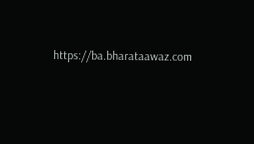https://ba.bharataawaz.com